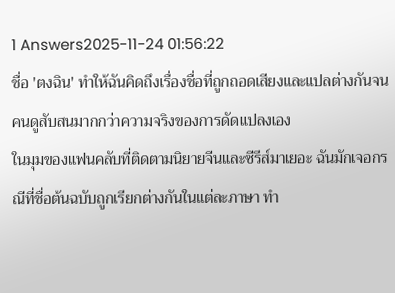1 Answers2025-11-24 01:56:22
ชื่อ 'ตงฉิน' ทำให้ฉันคิดถึงเรื่องชื่อที่ถูกถอดเสียงและแปลต่างกันจนคนดูสับสนมากกว่าความจริงของการดัดแปลงเอง
ในมุมของแฟนคลับที่ติดตามนิยายจีนและซีรีส์มาเยอะ ฉันมักเจอกรณีที่ชื่อต้นฉบับถูกเรียกต่างกันในแต่ละภาษา ทำ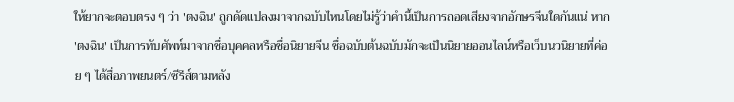ให้ยากจะตอบตรง ๆ ว่า 'ตงฉิน' ถูกดัดแปลงมาจากฉบับไหนโดยไม่รู้ว่าคำนี้เป็นการถอดเสียงจากอักษรจีนใดกันแน่ หาก 'ตงฉิน' เป็นการทับศัพท์มาจากชื่อบุคคลหรือชื่อนิยายจีน ชื่อฉบับต้นฉบับมักจะเป็นนิยายออนไลน์หรือเว็บนวนิยายที่ค่อย ๆ ได้สื่อภาพยนตร์/ซีรีส์ตามหลัง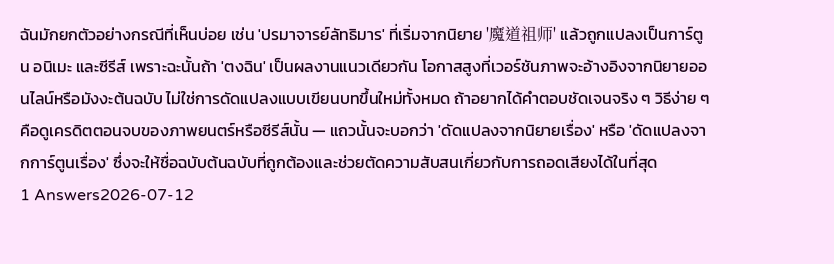ฉันมักยกตัวอย่างกรณีที่เห็นบ่อย เช่น 'ปรมาจารย์ลัทธิมาร' ที่เริ่มจากนิยาย '魔道祖师' แล้วถูกแปลงเป็นการ์ตูน อนิเมะ และซีรีส์ เพราะฉะนั้นถ้า 'ตงฉิน' เป็นผลงานแนวเดียวกัน โอกาสสูงที่เวอร์ชันภาพจะอ้างอิงจากนิยายออนไลน์หรือมังงะต้นฉบับ ไม่ใช่การดัดแปลงแบบเขียนบทขึ้นใหม่ทั้งหมด ถ้าอยากได้คำตอบชัดเจนจริง ๆ วิธีง่าย ๆ คือดูเครดิตตอนจบของภาพยนตร์หรือซีรีส์นั้น — แถวนั้นจะบอกว่า 'ดัดแปลงจากนิยายเรื่อง' หรือ 'ดัดแปลงจากการ์ตูนเรื่อง' ซึ่งจะให้ชื่อฉบับต้นฉบับที่ถูกต้องและช่วยตัดความสับสนเกี่ยวกับการถอดเสียงได้ในที่สุด
1 Answers2026-07-12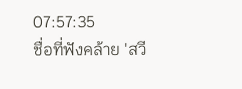07:57:35
ชื่อที่ฟังคล้าย 'สวี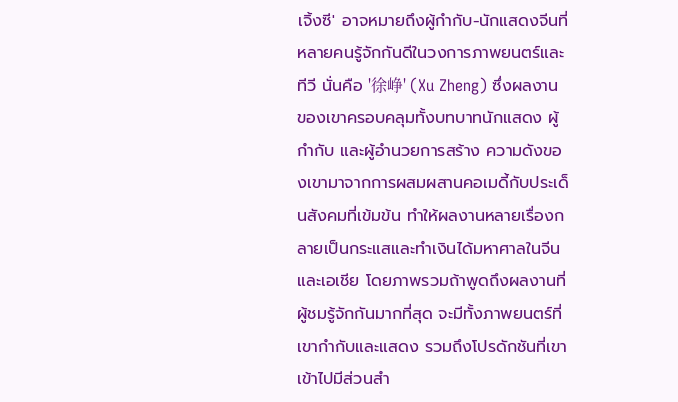เจิ้งซี' อาจหมายถึงผู้กำกับ-นักแสดงจีนที่หลายคนรู้จักกันดีในวงการภาพยนตร์และทีวี นั่นคือ '徐峥' (Xu Zheng) ซึ่งผลงานของเขาครอบคลุมทั้งบทบาทนักแสดง ผู้กำกับ และผู้อำนวยการสร้าง ความดังของเขามาจากการผสมผสานคอเมดี้กับประเด็นสังคมที่เข้มข้น ทำให้ผลงานหลายเรื่องกลายเป็นกระแสและทำเงินได้มหาศาลในจีนและเอเชีย โดยภาพรวมถ้าพูดถึงผลงานที่ผู้ชมรู้จักกันมากที่สุด จะมีทั้งภาพยนตร์ที่เขากำกับและแสดง รวมถึงโปรดักชันที่เขาเข้าไปมีส่วนสำ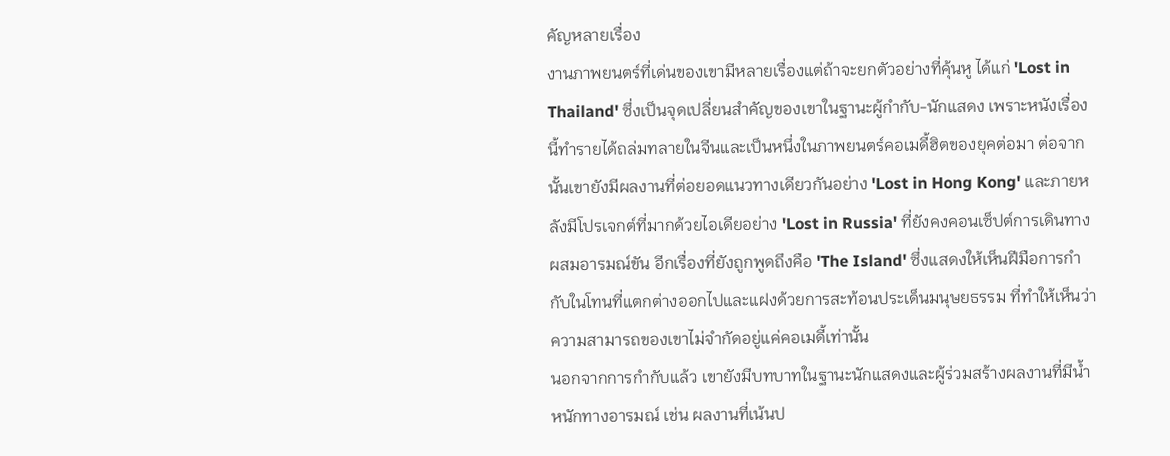คัญหลายเรื่อง
งานภาพยนตร์ที่เด่นของเขามีหลายเรื่องแต่ถ้าจะยกตัวอย่างที่คุ้นหู ได้แก่ 'Lost in Thailand' ซึ่งเป็นจุดเปลี่ยนสำคัญของเขาในฐานะผู้กำกับ-นักแสดง เพราะหนังเรื่องนี้ทำรายได้ถล่มทลายในจีนและเป็นหนึ่งในภาพยนตร์คอเมดี้ฮิตของยุคต่อมา ต่อจากนั้นเขายังมีผลงานที่ต่อยอดแนวทางเดียวกันอย่าง 'Lost in Hong Kong' และภายหลังมีโปรเจกต์ที่มากด้วยไอเดียอย่าง 'Lost in Russia' ที่ยังคงคอนเซ็ปต์การเดินทางผสมอารมณ์ขัน อีกเรื่องที่ยังถูกพูดถึงคือ 'The Island' ซึ่งแสดงให้เห็นฝีมือการกำกับในโทนที่แตกต่างออกไปและแฝงด้วยการสะท้อนประเด็นมนุษยธรรม ที่ทำให้เห็นว่าความสามารถของเขาไม่จำกัดอยู่แค่คอเมดี้เท่านั้น
นอกจากการกำกับแล้ว เขายังมีบทบาทในฐานะนักแสดงและผู้ร่วมสร้างผลงานที่มีน้ำหนักทางอารมณ์ เช่น ผลงานที่เน้นป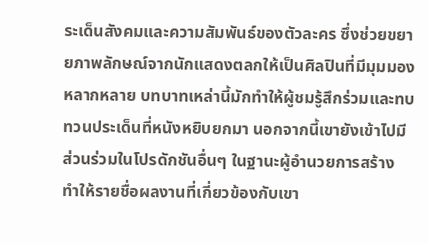ระเด็นสังคมและความสัมพันธ์ของตัวละคร ซึ่งช่วยขยายภาพลักษณ์จากนักแสดงตลกให้เป็นศิลปินที่มีมุมมองหลากหลาย บทบาทเหล่านี้มักทำให้ผู้ชมรู้สึกร่วมและทบทวนประเด็นที่หนังหยิบยกมา นอกจากนี้เขายังเข้าไปมีส่วนร่วมในโปรดักชันอื่นๆ ในฐานะผู้อำนวยการสร้าง ทำให้รายชื่อผลงานที่เกี่ยวข้องกับเขา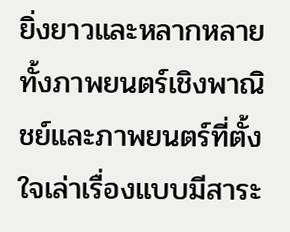ยิ่งยาวและหลากหลาย ทั้งภาพยนตร์เชิงพาณิชย์และภาพยนตร์ที่ตั้งใจเล่าเรื่องแบบมีสาระ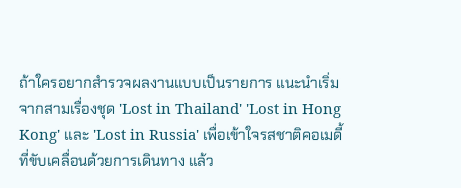ถ้าใครอยากสำรวจผลงานแบบเป็นรายการ แนะนำเริ่มจากสามเรื่องชุด 'Lost in Thailand' 'Lost in Hong Kong' และ 'Lost in Russia' เพื่อเข้าใจรสชาติคอเมดี้ที่ขับเคลื่อนด้วยการเดินทาง แล้ว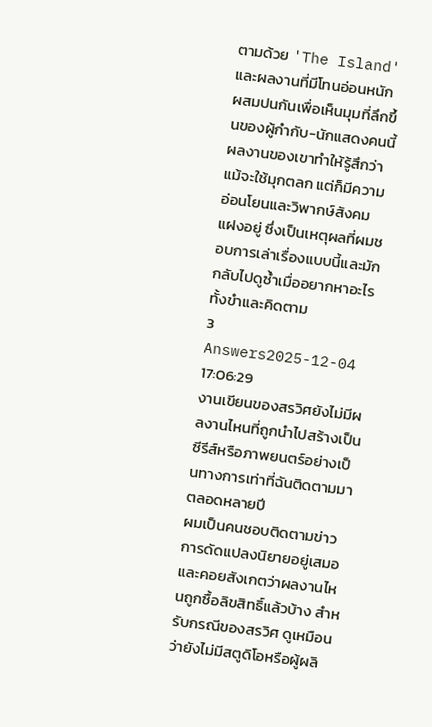ตามด้วย 'The Island' และผลงานที่มีโทนอ่อนหนักผสมปนกันเพื่อเห็นมุมที่ลึกขึ้นของผู้กำกับ-นักแสดงคนนี้ ผลงานของเขาทำให้รู้สึกว่าแม้จะใช้มุกตลก แต่ก็มีความอ่อนโยนและวิพากษ์สังคมแฝงอยู่ ซึ่งเป็นเหตุผลที่ผมชอบการเล่าเรื่องแบบนี้และมักกลับไปดูซ้ำเมื่ออยากหาอะไรทั้งขำและคิดตาม
3 Answers2025-12-04 17:06:29
งานเขียนของสรวิศยังไม่มีผลงานไหนที่ถูกนำไปสร้างเป็นซีรีส์หรือภาพยนตร์อย่างเป็นทางการเท่าที่ฉันติดตามมาตลอดหลายปี
ผมเป็นคนชอบติดตามข่าวการดัดแปลงนิยายอยู่เสมอ และคอยสังเกตว่าผลงานไหนถูกซื้อลิขสิทธิ์แล้วบ้าง สำหรับกรณีของสรวิศ ดูเหมือนว่ายังไม่มีสตูดิโอหรือผู้ผลิ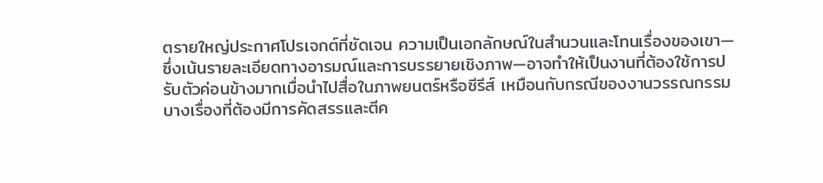ตรายใหญ่ประกาศโปรเจกต์ที่ชัดเจน ความเป็นเอกลักษณ์ในสำนวนและโทนเรื่องของเขา—ซึ่งเน้นรายละเอียดทางอารมณ์และการบรรยายเชิงภาพ—อาจทำให้เป็นงานที่ต้องใช้การปรับตัวค่อนข้างมากเมื่อนำไปสื่อในภาพยนตร์หรือซีรีส์ เหมือนกับกรณีของงานวรรณกรรมบางเรื่องที่ต้องมีการคัดสรรและตีค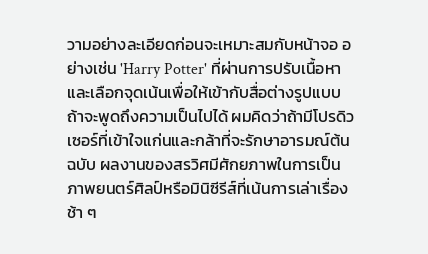วามอย่างละเอียดก่อนจะเหมาะสมกับหน้าจอ อย่างเช่น 'Harry Potter' ที่ผ่านการปรับเนื้อหาและเลือกจุดเน้นเพื่อให้เข้ากับสื่อต่างรูปแบบ
ถ้าจะพูดถึงความเป็นไปได้ ผมคิดว่าถ้ามีโปรดิวเซอร์ที่เข้าใจแก่นและกล้าที่จะรักษาอารมณ์ต้นฉบับ ผลงานของสรวิศมีศักยภาพในการเป็นภาพยนตร์ศิลป์หรือมินิซีรีส์ที่เน้นการเล่าเรื่องช้า ๆ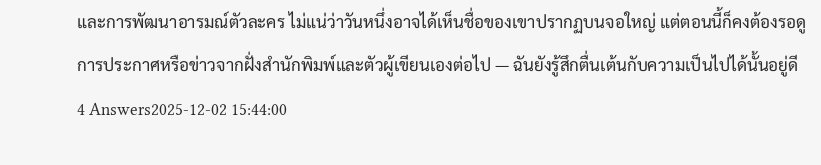และการพัฒนาอารมณ์ตัวละคร ไม่แน่ว่าวันหนึ่งอาจได้เห็นชื่อของเขาปรากฏบนจอใหญ่ แต่ตอนนี้ก็คงต้องรอดูการประกาศหรือข่าวจากฝั่งสำนักพิมพ์และตัวผู้เขียนเองต่อไป — ฉันยังรู้สึกตื่นเต้นกับความเป็นไปได้นั้นอยู่ดี
4 Answers2025-12-02 15:44:00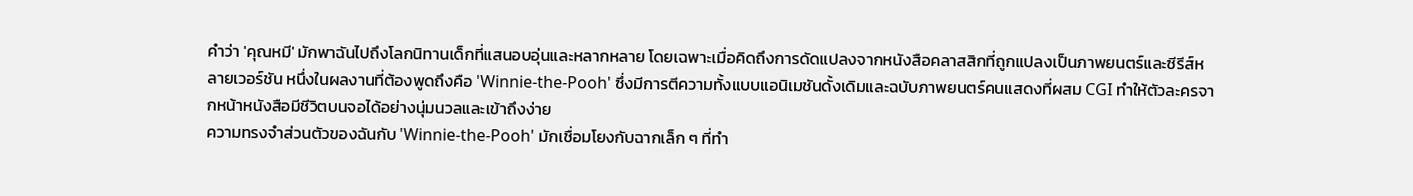คำว่า 'คุณหมี' มักพาฉันไปถึงโลกนิทานเด็กที่แสนอบอุ่นและหลากหลาย โดยเฉพาะเมื่อคิดถึงการดัดแปลงจากหนังสือคลาสสิกที่ถูกแปลงเป็นภาพยนตร์และซีรีส์หลายเวอร์ชัน หนึ่งในผลงานที่ต้องพูดถึงคือ 'Winnie-the-Pooh' ซึ่งมีการตีความทั้งแบบแอนิเมชันดั้งเดิมและฉบับภาพยนตร์คนแสดงที่ผสม CGI ทำให้ตัวละครจากหน้าหนังสือมีชีวิตบนจอได้อย่างนุ่มนวลและเข้าถึงง่าย
ความทรงจำส่วนตัวของฉันกับ 'Winnie-the-Pooh' มักเชื่อมโยงกับฉากเล็ก ๆ ที่ทำ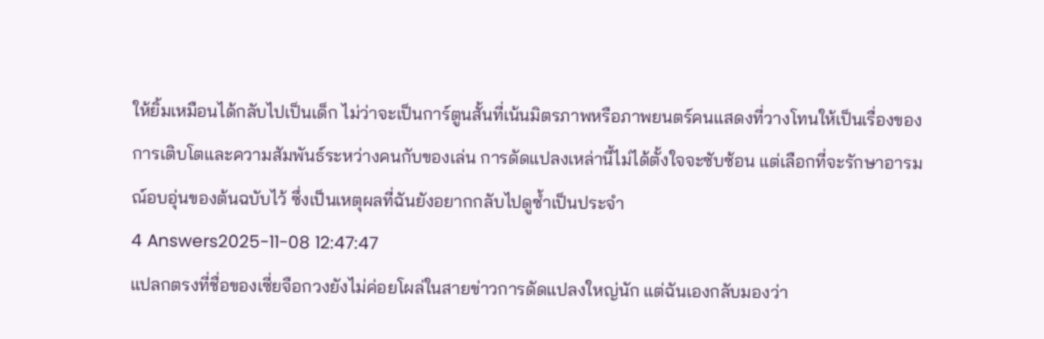ให้ยิ้มเหมือนได้กลับไปเป็นเด็ก ไม่ว่าจะเป็นการ์ตูนสั้นที่เน้นมิตรภาพหรือภาพยนตร์คนแสดงที่วางโทนให้เป็นเรื่องของการเติบโตและความสัมพันธ์ระหว่างคนกับของเล่น การดัดแปลงเหล่านี้ไม่ได้ตั้งใจจะซับซ้อน แต่เลือกที่จะรักษาอารมณ์อบอุ่นของต้นฉบับไว้ ซึ่งเป็นเหตุผลที่ฉันยังอยากกลับไปดูซ้ำเป็นประจำ
4 Answers2025-11-08 12:47:47
แปลกตรงที่ชื่อของเซี่ยจือกวงยังไม่ค่อยโผล่ในสายข่าวการดัดแปลงใหญ่นัก แต่ฉันเองกลับมองว่า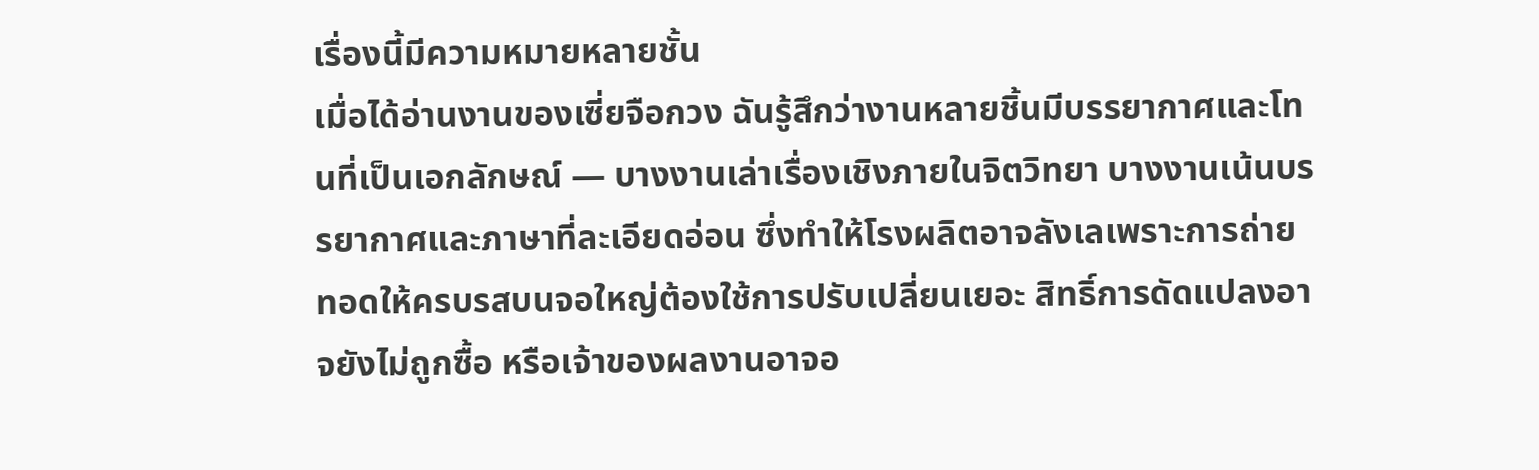เรื่องนี้มีความหมายหลายชั้น
เมื่อได้อ่านงานของเซี่ยจือกวง ฉันรู้สึกว่างานหลายชิ้นมีบรรยากาศและโทนที่เป็นเอกลักษณ์ — บางงานเล่าเรื่องเชิงภายในจิตวิทยา บางงานเน้นบรรยากาศและภาษาที่ละเอียดอ่อน ซึ่งทำให้โรงผลิตอาจลังเลเพราะการถ่ายทอดให้ครบรสบนจอใหญ่ต้องใช้การปรับเปลี่ยนเยอะ สิทธิ์การดัดแปลงอาจยังไม่ถูกซื้อ หรือเจ้าของผลงานอาจอ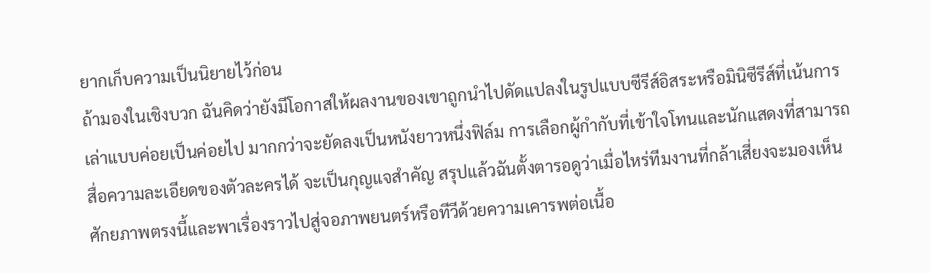ยากเก็บความเป็นนิยายไว้ก่อน
ถ้ามองในเชิงบวก ฉันคิดว่ายังมีโอกาสให้ผลงานของเขาถูกนำไปดัดแปลงในรูปแบบซีรีส์อิสระหรือมินิซีรีส์ที่เน้นการเล่าแบบค่อยเป็นค่อยไป มากกว่าจะยัดลงเป็นหนังยาวหนึ่งฟิล์ม การเลือกผู้กำกับที่เข้าใจโทนและนักแสดงที่สามารถสื่อความละเอียดของตัวละครได้ จะเป็นกุญแจสำคัญ สรุปแล้วฉันตั้งตารอดูว่าเมื่อไหร่ทีมงานที่กล้าเสี่ยงจะมองเห็นศักยภาพตรงนี้และพาเรื่องราวไปสู่จอภาพยนตร์หรือทีวีด้วยความเคารพต่อเนื้อ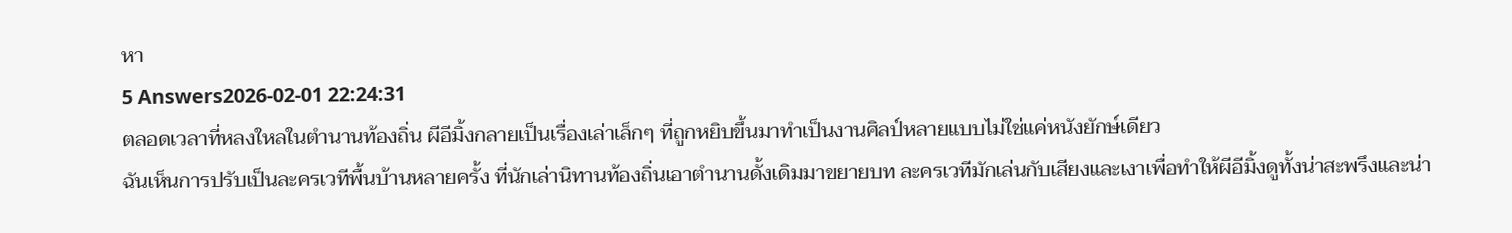หา
5 Answers2026-02-01 22:24:31
ตลอดเวลาที่หลงใหลในตำนานท้องถิ่น ผีอีมิ้งกลายเป็นเรื่องเล่าเล็กๆ ที่ถูกหยิบขึ้นมาทำเป็นงานศิลป์หลายแบบไม่ใช่แค่หนังยักษ์เดียว
ฉันเห็นการปรับเป็นละครเวทีพื้นบ้านหลายครั้ง ที่นักเล่านิทานท้องถิ่นเอาตำนานดั้งเดิมมาขยายบท ละครเวทีมักเล่นกับเสียงและเงาเพื่อทำให้ผีอีมิ้งดูทั้งน่าสะพรึงและน่า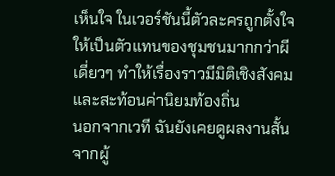เห็นใจ ในเวอร์ชันนี้ตัวละครถูกตั้งใจให้เป็นตัวแทนของชุมชนมากกว่าผีเดี่ยวๆ ทำให้เรื่องราวมีมิติเชิงสังคมและสะท้อนค่านิยมท้องถิ่น
นอกจากเวที ฉันยังเคยดูผลงานสั้นจากผู้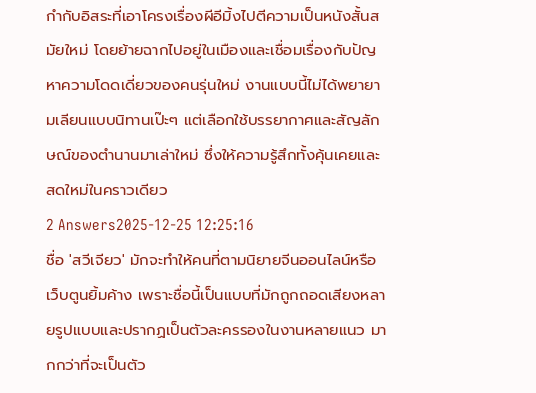กำกับอิสระที่เอาโครงเรื่องผีอีมิ้งไปตีความเป็นหนังสั้นสมัยใหม่ โดยย้ายฉากไปอยู่ในเมืองและเชื่อมเรื่องกับปัญหาความโดดเดี่ยวของคนรุ่นใหม่ งานแบบนี้ไม่ได้พยายามเลียนแบบนิทานเป๊ะๆ แต่เลือกใช้บรรยากาศและสัญลักษณ์ของตำนานมาเล่าใหม่ ซึ่งให้ความรู้สึกทั้งคุ้นเคยและสดใหม่ในคราวเดียว
2 Answers2025-12-25 12:25:16
ชื่อ 'สวีเจียว' มักจะทำให้คนที่ตามนิยายจีนออนไลน์หรือเว็บตูนยิ้มค้าง เพราะชื่อนี้เป็นแบบที่มักถูกถอดเสียงหลายรูปแบบและปรากฏเป็นตัวละครรองในงานหลายแนว มากกว่าที่จะเป็นตัว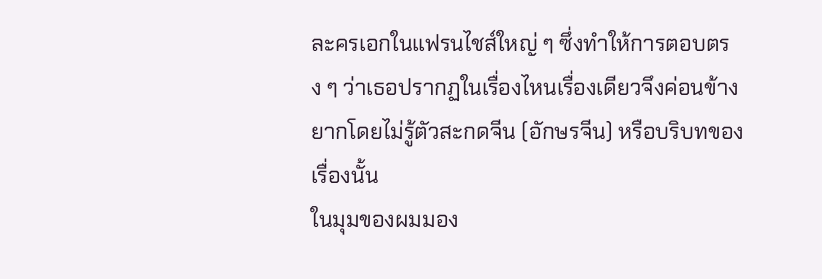ละครเอกในแฟรนไชส์ใหญ่ ๆ ซึ่งทำให้การตอบตรง ๆ ว่าเธอปรากฏในเรื่องไหนเรื่องเดียวจึงค่อนข้างยากโดยไม่รู้ตัวสะกดจีน (อักษรจีน) หรือบริบทของเรื่องนั้น
ในมุมของผมมอง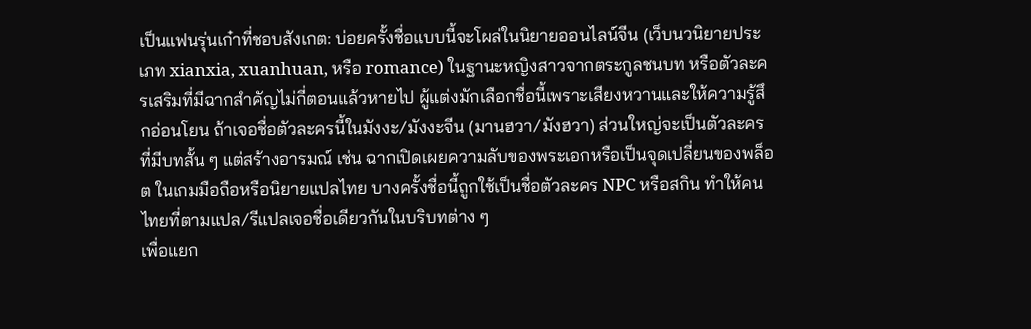เป็นแฟนรุ่นเก๋าที่ชอบสังเกต: บ่อยครั้งชื่อแบบนี้จะโผล่ในนิยายออนไลน์จีน (เว็บนวนิยายประเภท xianxia, xuanhuan, หรือ romance) ในฐานะหญิงสาวจากตระกูลชนบท หรือตัวละครเสริมที่มีฉากสำคัญไม่กี่ตอนแล้วหายไป ผู้แต่งมักเลือกชื่อนี้เพราะเสียงหวานและให้ความรู้สึกอ่อนโยน ถ้าเจอชื่อตัวละครนี้ในมังงะ/มังงะจีน (มานฮวา/มังฮวา) ส่วนใหญ่จะเป็นตัวละครที่มีบทสั้น ๆ แต่สร้างอารมณ์ เช่น ฉากเปิดเผยความลับของพระเอกหรือเป็นจุดเปลี่ยนของพล็อต ในเกมมือถือหรือนิยายแปลไทย บางครั้งชื่อนี้ถูกใช้เป็นชื่อตัวละคร NPC หรือสกิน ทำให้คนไทยที่ตามแปล/รีแปลเจอชื่อเดียวกันในบริบทต่าง ๆ
เพื่อแยก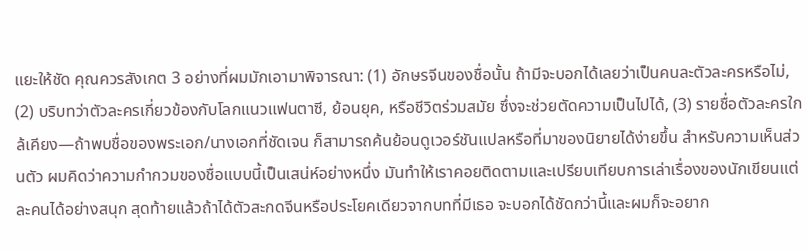แยะให้ชัด คุณควรสังเกต 3 อย่างที่ผมมักเอามาพิจารณา: (1) อักษรจีนของชื่อนั้น ถ้ามีจะบอกได้เลยว่าเป็นคนละตัวละครหรือไม่, (2) บริบทว่าตัวละครเกี่ยวข้องกับโลกแนวแฟนตาซี, ย้อนยุค, หรือชีวิตร่วมสมัย ซึ่งจะช่วยตัดความเป็นไปได้, (3) รายชื่อตัวละครใกล้เคียง—ถ้าพบชื่อของพระเอก/นางเอกที่ชัดเจน ก็สามารถค้นย้อนดูเวอร์ชันแปลหรือที่มาของนิยายได้ง่ายขึ้น สำหรับความเห็นส่วนตัว ผมคิดว่าความกำกวมของชื่อแบบนี้เป็นเสน่ห์อย่างหนึ่ง มันทำให้เราคอยติดตามและเปรียบเทียบการเล่าเรื่องของนักเขียนแต่ละคนได้อย่างสนุก สุดท้ายแล้วถ้าได้ตัวสะกดจีนหรือประโยคเดียวจากบทที่มีเธอ จะบอกได้ชัดกว่านี้และผมก็จะอยาก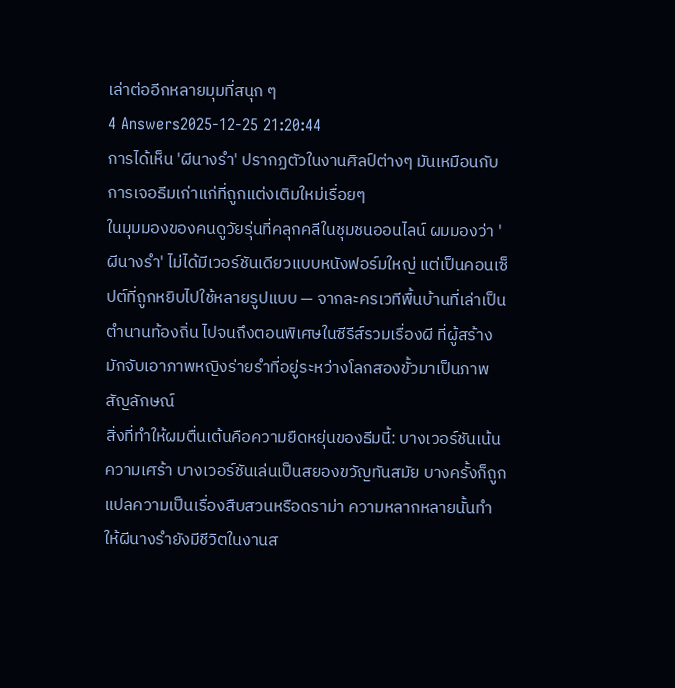เล่าต่ออีกหลายมุมที่สนุก ๆ
4 Answers2025-12-25 21:20:44
การได้เห็น 'ผีนางรำ' ปรากฏตัวในงานศิลป์ต่างๆ มันเหมือนกับการเจอธีมเก่าแก่ที่ถูกแต่งเติมใหม่เรื่อยๆ
ในมุมมองของคนดูวัยรุ่นที่คลุกคลีในชุมชนออนไลน์ ผมมองว่า 'ผีนางรำ' ไม่ได้มีเวอร์ชันเดียวแบบหนังฟอร์มใหญ่ แต่เป็นคอนเซ็ปต์ที่ถูกหยิบไปใช้หลายรูปแบบ — จากละครเวทีพื้นบ้านที่เล่าเป็นตำนานท้องถิ่น ไปจนถึงตอนพิเศษในซีรีส์รวมเรื่องผี ที่ผู้สร้างมักจับเอาภาพหญิงร่ายรำที่อยู่ระหว่างโลกสองขั้วมาเป็นภาพสัญลักษณ์
สิ่งที่ทำให้ผมตื่นเต้นคือความยืดหยุ่นของธีมนี้: บางเวอร์ชันเน้นความเศร้า บางเวอร์ชันเล่นเป็นสยองขวัญทันสมัย บางครั้งก็ถูกแปลความเป็นเรื่องสืบสวนหรือดราม่า ความหลากหลายนั้นทำให้ผีนางรำยังมีชีวิตในงานส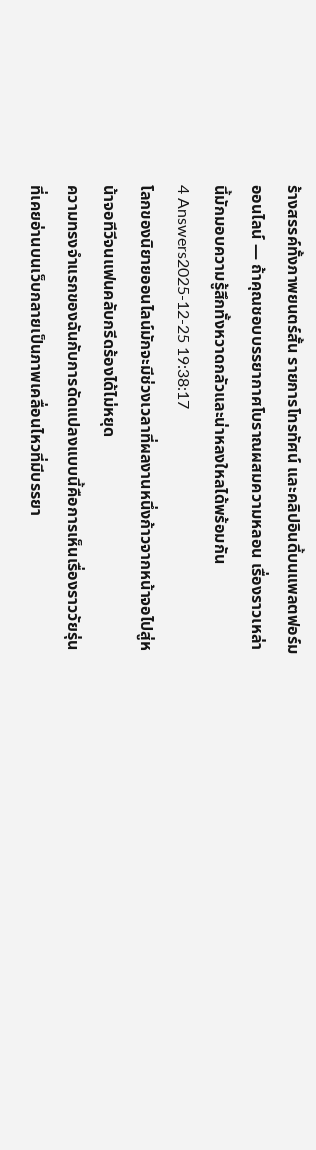ร้างสรรค์ทั้งภาพยนตร์สั้น รายการโทรทัศน์ และคลิปอินดี้บนแพลตฟอร์มออนไลน์ — ถ้าคุณชอบบรรยากาศโบราณผสมความหลอน เรื่องราวเหล่านี้มักมอบความรู้สึกทั้งหวาดกลัวและน่าหลงใหลได้พร้อมกัน
4 Answers2025-12-25 19:38:17
โลกของนิยายออนไลน์มักจะมีช่วงเวลาที่ผลงานหนึ่งก้าวจากหน้าจอไปสู่หน้าจอทีวีจนแฟนคลับกรีดร้องได้ไม่หยุด
ความทรงจำแรกของฉันกับการดัดแปลงแบบนี้คือการเห็นเรื่องราววัยรุ่นที่เคยอ่านบนเว็บกลายเป็นภาพเคลื่อนไหวที่มีบรรยา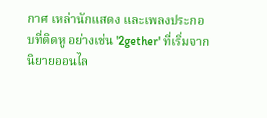กาศ เหล่านักแสดง และเพลงประกอบที่ติดหู อย่างเช่น '2gether' ที่เริ่มจากนิยายออนไล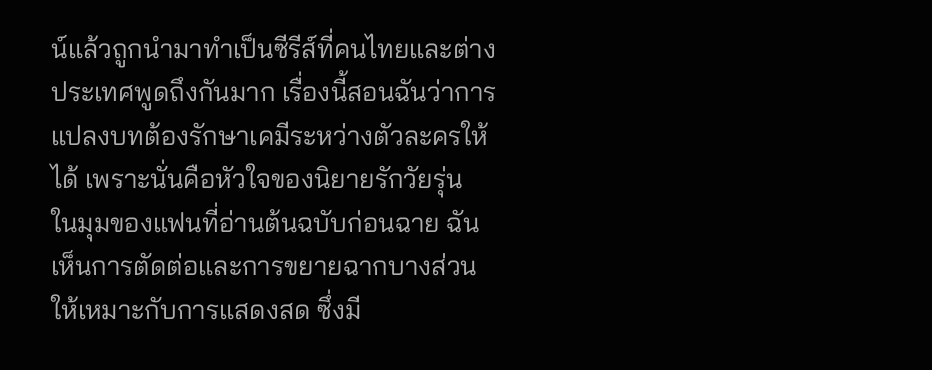น์แล้วถูกนำมาทำเป็นซีรีส์ที่คนไทยและต่างประเทศพูดถึงกันมาก เรื่องนี้สอนฉันว่าการแปลงบทต้องรักษาเคมีระหว่างตัวละครให้ได้ เพราะนั่นคือหัวใจของนิยายรักวัยรุ่น
ในมุมของแฟนที่อ่านต้นฉบับก่อนฉาย ฉันเห็นการตัดต่อและการขยายฉากบางส่วนให้เหมาะกับการแสดงสด ซึ่งมี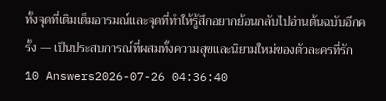ทั้งจุดที่เติมเต็มอารมณ์และจุดที่ทำให้รู้สึกอยากย้อนกลับไปอ่านต้นฉบับอีกครั้ง — เป็นประสบการณ์ที่ผสมทั้งความสุขและนิยามใหม่ของตัวละครที่รัก
10 Answers2026-07-26 04:36:40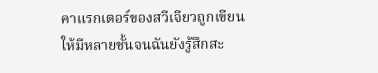คาแรกเตอร์ของสวีเจียวถูกเขียนให้มีหลายชั้นจนฉันยังรู้สึกสะ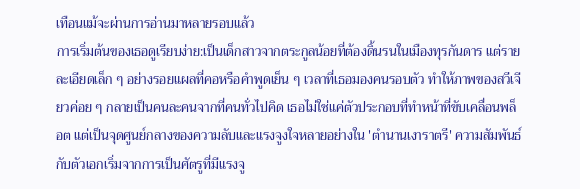เทือนแม้จะผ่านการอ่านมาหลายรอบแล้ว
การเริ่มต้นของเธอดูเรียบง่าย:เป็นเด็กสาวจากตระกูลน้อยที่ต้องดิ้นรนในเมืองทุรกันดาร แต่รายละเอียดเล็ก ๆ อย่างรอยแผลที่คอหรือคำพูดเย็น ๆ เวลาที่เธอมองคนรอบตัว ทำให้ภาพของสวีเจียวค่อย ๆ กลายเป็นคนละคนจากที่คนทั่วไปคิด เธอไม่ใช่แค่ตัวประกอบที่ทำหน้าที่ขับเคลื่อนพล็อต แต่เป็นจุดศูนย์กลางของความลับและแรงจูงใจหลายอย่างใน 'ตำนานเงาราตรี' ความสัมพันธ์กับตัวเอกเริ่มจากการเป็นศัตรูที่มีแรงจู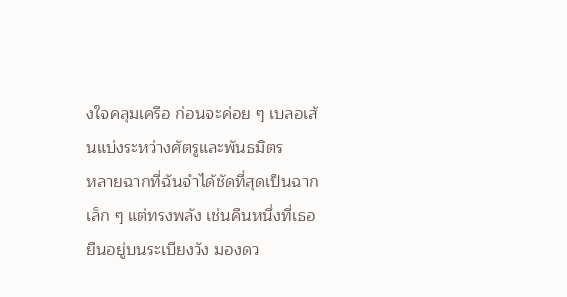งใจคลุมเครือ ก่อนจะค่อย ๆ เบลอเส้นแบ่งระหว่างศัตรูและพันธมิตร
หลายฉากที่ฉันจำได้ชัดที่สุดเป็นฉากเล็ก ๆ แต่ทรงพลัง เช่นคืนหนึ่งที่เธอยืนอยู่บนระเบียงวัง มองดว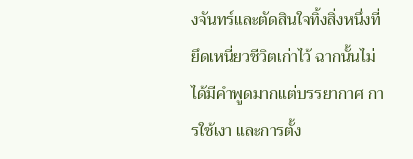งจันทร์และตัดสินใจทิ้งสิ่งหนึ่งที่ยึดเหนี่ยวชีวิตเก่าไว้ ฉากนั้นไม่ได้มีคำพูดมากแต่บรรยากาศ การใช้เงา และการตั้ง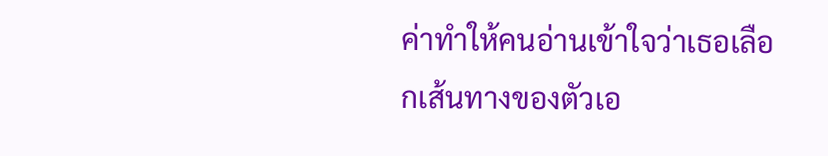ค่าทำให้คนอ่านเข้าใจว่าเธอเลือกเส้นทางของตัวเอ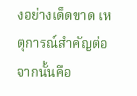งอย่างเด็ดขาด เหตุการณ์สำคัญต่อจากนั้นคือ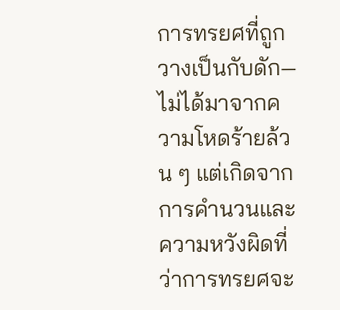การทรยศที่ถูกวางเป็นกับดัก—ไม่ได้มาจากความโหดร้ายล้วน ๆ แต่เกิดจากการคำนวนและความหวังผิดที่ว่าการทรยศจะ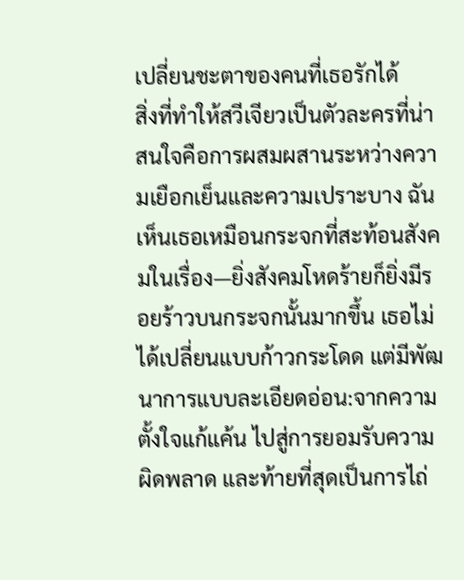เปลี่ยนชะตาของคนที่เธอรักได้
สิ่งที่ทำให้สวีเจียวเป็นตัวละครที่น่าสนใจคือการผสมผสานระหว่างความเยือกเย็นและความเปราะบาง ฉันเห็นเธอเหมือนกระจกที่สะท้อนสังคมในเรื่อง—ยิ่งสังคมโหดร้ายก็ยิ่งมีรอยร้าวบนกระจกนั้นมากขึ้น เธอไม่ได้เปลี่ยนแบบก้าวกระโดด แต่มีพัฒนาการแบบละเอียดอ่อน:จากความตั้งใจแก้แค้น ไปสู่การยอมรับความผิดพลาด และท้ายที่สุดเป็นการไถ่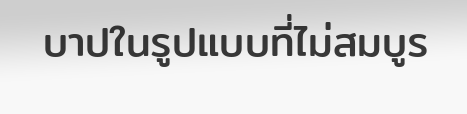บาปในรูปแบบที่ไม่สมบูร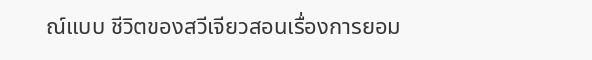ณ์แบบ ชีวิตของสวีเจียวสอนเรื่องการยอม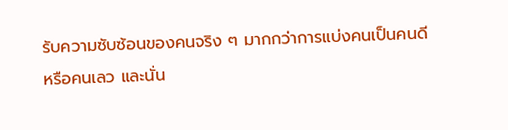รับความซับซ้อนของคนจริง ๆ มากกว่าการแบ่งคนเป็นคนดีหรือคนเลว และนั่น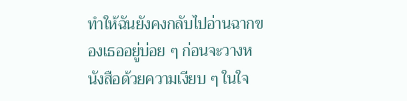ทำให้ฉันยังคงกลับไปอ่านฉากของเธออยู่บ่อย ๆ ก่อนจะวางหนังสือด้วยความเงียบ ๆ ในใจ